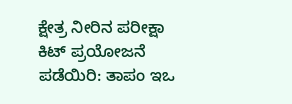ಕ್ಷೇತ್ರ ನೀರಿನ ಪರೀಕ್ಷಾ ಕಿಟ್‌ ಪ್ರಯೋಜನೆ ಪಡೆಯಿರಿ: ತಾಪಂ ಇಒ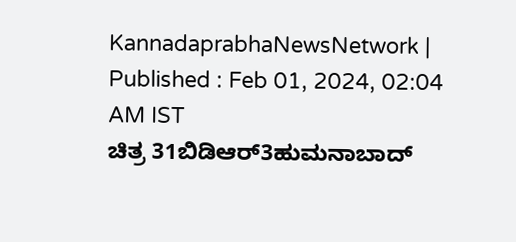KannadaprabhaNewsNetwork |
Published : Feb 01, 2024, 02:04 AM IST
ಚಿತ್ರ 31ಬಿಡಿಆರ್3ಹುಮನಾಬಾದ್‌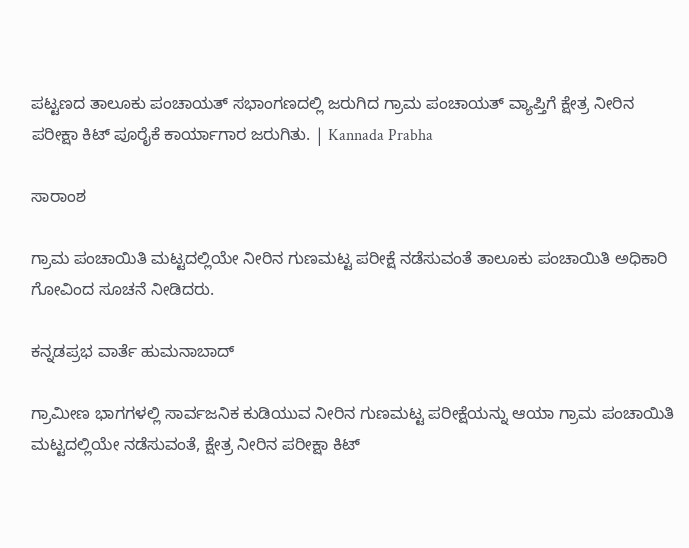ಪಟ್ಟಣದ ತಾಲೂಕು ಪಂಚಾಯತ್‌ ಸಭಾಂಗಣದಲ್ಲಿ ಜರುಗಿದ ಗ್ರಾಮ ಪಂಚಾಯತ್‌ ವ್ಯಾಪ್ತಿಗೆ ಕ್ಷೇತ್ರ ನೀರಿನ ಪರೀಕ್ಷಾ ಕಿಟ್‌ ಪೂರೈಕೆ ಕಾರ್ಯಾಗಾರ ಜರುಗಿತು. | Kannada Prabha

ಸಾರಾಂಶ

ಗ್ರಾಮ ಪಂಚಾಯಿತಿ ಮಟ್ಟದಲ್ಲಿಯೇ ನೀರಿನ ಗುಣಮಟ್ಟ ಪರೀಕ್ಷೆ ನಡೆಸುವಂತೆ ತಾಲೂಕು ಪಂಚಾಯಿತಿ ಅಧಿಕಾರಿ ಗೋವಿಂದ ಸೂಚನೆ ನೀಡಿದರು.

ಕನ್ನಡಪ್ರಭ ವಾರ್ತೆ ಹುಮನಾಬಾದ್‌

ಗ್ರಾಮೀಣ ಭಾಗಗಳಲ್ಲಿ ಸಾರ್ವಜನಿಕ ಕುಡಿಯುವ ನೀರಿನ ಗುಣಮಟ್ಟ ಪರೀಕ್ಷೆಯನ್ನು ಆಯಾ ಗ್ರಾಮ ಪಂಚಾಯಿತಿ ಮಟ್ಟದಲ್ಲಿಯೇ ನಡೆಸುವಂತೆ, ಕ್ಷೇತ್ರ ನೀರಿನ ಪರೀಕ್ಷಾ ಕಿಟ್‌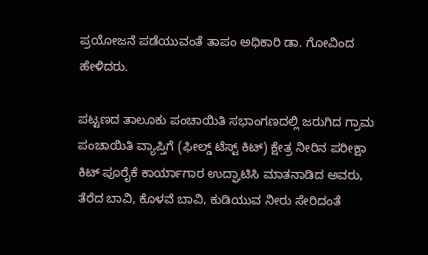ಪ್ರಯೋಜನೆ ಪಡೆಯುವಂತೆ ತಾಪಂ ಅಧಿಕಾರಿ ಡಾ. ಗೋವಿಂದ ಹೇಳಿದರು.

ಪಟ್ಟಣದ ತಾಲೂಕು ಪಂಚಾಯಿತಿ ಸಭಾಂಗಣದಲ್ಲಿ ಜರುಗಿದ ಗ್ರಾಮ ಪಂಚಾಯಿತಿ ವ್ಯಾಪ್ತಿಗೆ (ಫೀಲ್ಡ್‌ ಟೆಸ್ಟ್‌ ಕಿಟ್‌) ಕ್ಷೇತ್ರ ನೀರಿನ ಪರೀಕ್ಷಾ ಕಿಟ್‌ ಪೂರೈಕೆ ಕಾರ್ಯಾಗಾರ ಉದ್ಘಾಟಿಸಿ ಮಾತನಾಡಿದ ಅವರು, ತೆರೆದ ಬಾವಿ, ಕೊಳವೆ ಬಾವಿ, ಕುಡಿಯುವ ನೀರು ಸೇರಿದಂತೆ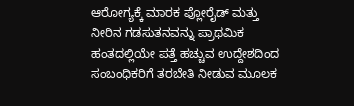ಆರೋಗ್ಯಕ್ಕೆ ಮಾರಕ ಪ್ಲೋರೈಡ್‌ ಮತ್ತು ನೀರಿನ ಗಡಸುತನವನ್ನು ಪ್ರಾಥಮಿಕ ಹಂತದಲ್ಲಿಯೇ ಪತ್ತೆ ಹಚ್ಚುವ ಉದ್ದೇಶದಿಂದ ಸಂಬಂಧಿಕರಿಗೆ ತರಬೇತಿ ನೀಡುವ ಮೂಲಕ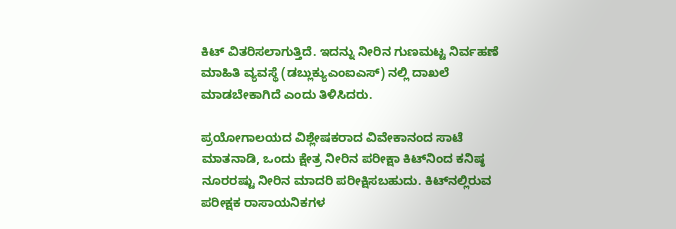ಕಿಟ್‌ ವಿತರಿಸಲಾಗುತ್ತಿದೆ. ಇದನ್ನು ನೀರಿನ ಗುಣಮಟ್ಟ ನಿರ್ವಹಣೆ ಮಾಹಿತಿ ವ್ಯವಸ್ಥೆ (ಡಬ್ಲುಕ್ಯುಎಂಐಎಸ್‌) ನಲ್ಲಿ ದಾಖಲೆ ಮಾಡಬೇಕಾಗಿದೆ ಎಂದು ತಿಳಿಸಿದರು.

ಪ್ರಯೋಗಾಲಯದ ವಿಶ್ಲೇಷಕರಾದ ವಿವೇಕಾನಂದ ಸಾಟೆ ಮಾತನಾಡಿ, ಒಂದು ಕ್ಷೇತ್ರ ನೀರಿನ ಪರೀಕ್ಷಾ ಕಿಟ್‌ನಿಂದ ಕನಿಷ್ಠ ನೂರರಷ್ಟು ನೀರಿನ ಮಾದರಿ ಪರೀಕ್ಷಿಸಬಹುದು. ಕಿಟ್‌ನಲ್ಲಿರುವ ಪರೀಕ್ಷಕ ರಾಸಾಯನಿಕಗಳ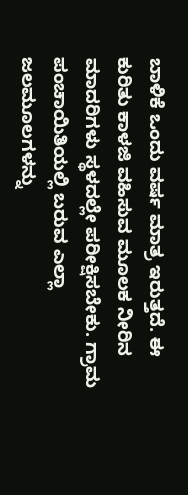ಬಾಳಿಕೆ ಒಂದು ವರ್ಷ ಮಾತ್ರ ಇರುತ್ತದೆ. ಈ ಕುರಿತು ಕಾಳಜಿ ವಹಿಸುವ ಮೂಲಕ ನೀರಿನ ಮಾದರಿಗಳು ಸ್ಥಳದಲ್ಲೇ ಪರೀಕ್ಷಿಸಬೇಕು. ಗ್ರಾಮ ಪಂಚಾಯಿತಿಯಲ್ಲಿ ಬರುವ ಎಲ್ಲಾ ಜಲಮೂಲಗಳನ್ನು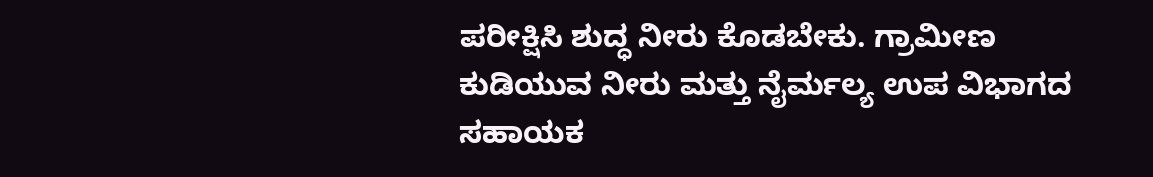ಪರೀಕ್ಷಿಸಿ ಶುದ್ಧ ನೀರು ಕೊಡಬೇಕು. ಗ್ರಾಮೀಣ ಕುಡಿಯುವ ನೀರು ಮತ್ತು ನೈರ್ಮಲ್ಯ ಉಪ ವಿಭಾಗದ ಸಹಾಯಕ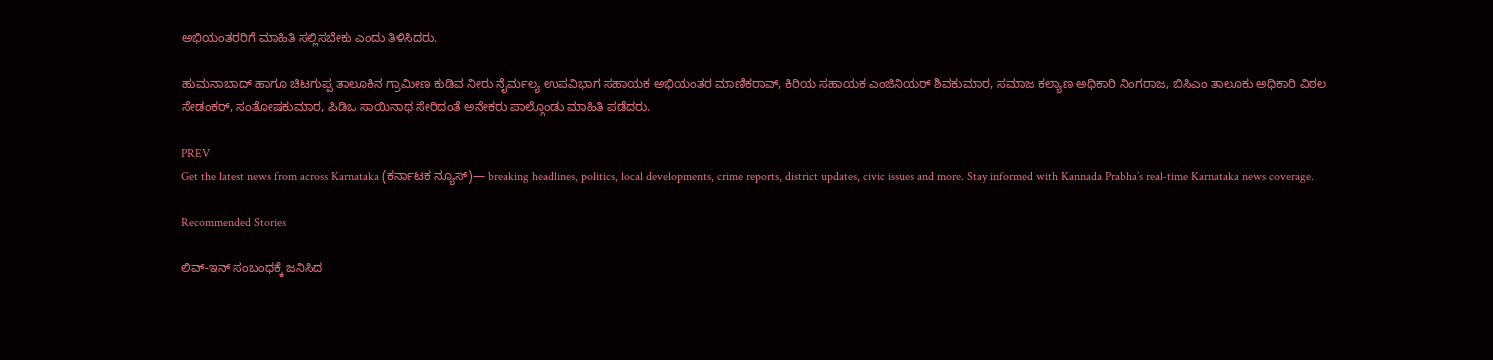ಅಭಿಯಂತರರಿಗೆ ಮಾಹಿತಿ ಸಲ್ಲಿಸಬೇಕು ಎಂದು ತಿಳಿಸಿದರು.

ಹುಮನಾಬಾದ್‌ ಹಾಗೂ ಚಿಟಗುಪ್ಪ ತಾಲೂಕಿನ ಗ್ರಾಮೀಣ ಕುಡಿವ ನೀರು ನೈರ್ಮಲ್ಯ ಉಪವಿಭಾಗ ಸಹಾಯಕ ಅಭಿಯಂತರ ಮಾಣಿಕರಾವ್‌, ಕಿರಿಯ ಸಹಾಯಕ ಎಂಜಿನಿಯರ್‌ ಶಿವಕುಮಾರ, ಸಮಾಜ ಕಲ್ಯಾಣ ಅಧಿಕಾರಿ ನಿಂಗರಾಜ, ಬಿಸಿಎಂ ತಾಲೂಕು ಅಧಿಕಾರಿ ವಿಠಲ ಸೇಡಂಕರ್‌, ಸಂತೋಷಕುಮಾರ, ಪಿಡಿಒ ಸಾಯಿನಾಥ ಸೇರಿದಂತೆ ಅನೇಕರು ಪಾಲ್ಗೊಂಡು ಮಾಹಿತಿ ಪಡೆದರು.

PREV
Get the latest news from across Karnataka (ಕರ್ನಾಟಕ ನ್ಯೂಸ್)— breaking headlines, politics, local developments, crime reports, district updates, civic issues and more. Stay informed with Kannada Prabha’s real‑time Karnataka news coverage.

Recommended Stories

ಲಿವ್‌-ಇನ್‌ ಸಂಬಂಧಕ್ಕೆ ಜನಿಸಿದ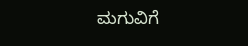ಮಗುವಿಗೆ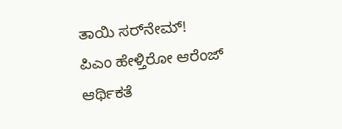ತಾಯಿ ಸರ್‌ನೇಮ್‌!
ಪಿಎಂ ಹೇಳ್ತಿರೋ ಆರೆಂಜ್‌ ಆರ್ಥಿಕತೆ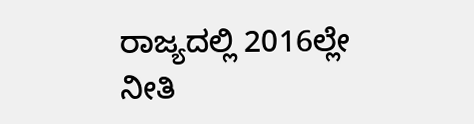ರಾಜ್ಯದಲ್ಲಿ 2016ಲ್ಲೇ ನೀತಿ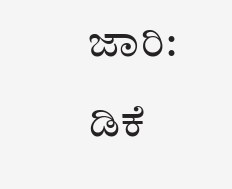ಜಾರಿ: ಡಿಕೆ